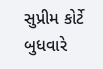સુપ્રીમ કોર્ટે બુધવારે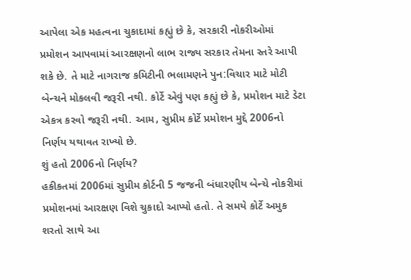આપેલા એક મહત્વના ચુકાદામાં કહ્યું છે કે, સરકારી નોકરીઓમાં પ્રમોશન આપવામાં આરક્ષણનો લાભ રાજ્ય સરકાર તેમના સ્તરે આપી શકે છે. તે માટે નાગરાજ કમિટીની ભલામણને પુન:વિચાર માટે મોટી બેન્ચને મોકલવી જરૂરી નથી. કોર્ટે એવું પણ કહ્યું છે કે, પ્રમોશન માટે ડેટા એકત્ર કરવો જરૂરી નથી. આમ, સુપ્રીમ કોર્ટે પ્રમોશન મુદ્દે 2006નો નિર્ણય યથાવત રાખ્યો છે.
શું હતો 2006નો નિર્ણય?
હકીકતમાં 2006માં સુપ્રીમ કોર્ટની 5 જજની બંધારણીય બેન્ચે નોકરીમાં પ્રમોશનમાં આરક્ષણ વિશે ચુકાદો આપ્યો હતો. તે સમયે કોર્ટે અમુક શરતો સાથે આ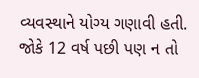વ્યવસ્થાને યોગ્ય ગણાવી હતી. જોકે 12 વર્ષ પછી પણ ન તો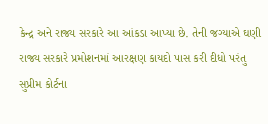કેન્દ્ર અને રાજ્ય સરકારે આ આંકડા આપ્યા છે. તેની જગ્યાએ ઘણી રાજ્ય સરકારે પ્રમોશનમાં આરક્ષણ કાયદો પાસ કરી દીધો પરંતુ સુપ્રીમ કોર્ટના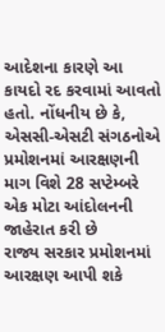આદેશના કારણે આ કાયદો રદ કરવામાં આવતો હતો. નોંધનીય છે કે, એસસી-એસટી સંગઠનોએ પ્રમોશનમાં આરક્ષણની માગ વિશે 28 સપ્ટેમ્બરે એક મોટા આંદોલનની જાહેરાત કરી છે
રાજ્ય સરકાર પ્રમોશનમાં આરક્ષણ આપી શકે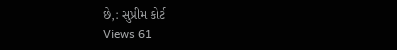છે,: સુપ્રીમ કોર્ટ
Views 61